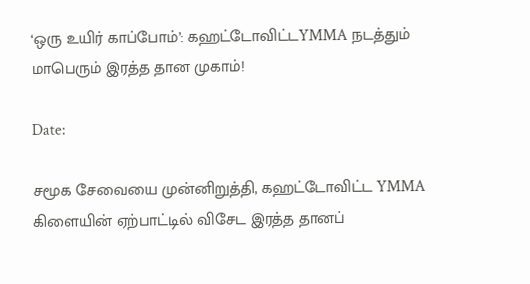‘ஒரு உயிர் காப்போம்’: கஹட்டோவிட்டYMMA நடத்தும் மாபெரும் இரத்த தான முகாம்!

Date:

சமூக சேவையை முன்னிறுத்தி, கஹட்டோவிட்ட YMMA  கிளையின் ஏற்பாட்டில் விசேட இரத்த தானப்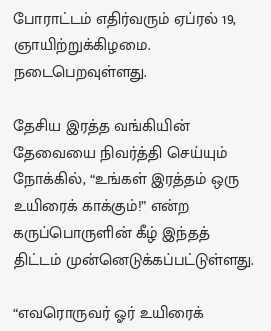போராட்டம் எதிர்வரும் ஏப்ரல் 19, ஞாயிற்றுக்கிழமை. நடைபெறவுள்ளது.

தேசிய இரத்த வங்கியின் தேவையை நிவர்த்தி செய்யும் நோக்கில், “உங்கள் இரத்தம் ஒரு உயிரைக் காக்கும்!” என்ற கருப்பொருளின் கீழ் இந்தத் திட்டம் முன்னெடுக்கப்பட்டுள்ளது.

“எவரொருவர் ஓர் உயிரைக்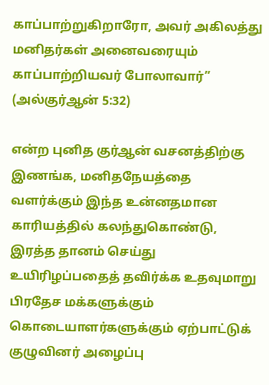காப்பாற்றுகிறாரோ, அவர் அகிலத்து மனிதர்கள் அனைவரையும் காப்பாற்றியவர் போலாவார்” (அல்குர்ஆன் 5:32)

என்ற புனித குர்ஆன் வசனத்திற்கு இணங்க, மனிதநேயத்தை வளர்க்கும் இந்த உன்னதமான காரியத்தில் கலந்துகொண்டு, இரத்த தானம் செய்து உயிரிழப்பதைத் தவிர்க்க உதவுமாறு பிரதேச மக்களுக்கும் கொடையாளர்களுக்கும் ஏற்பாட்டுக் குழுவினர் அழைப்பு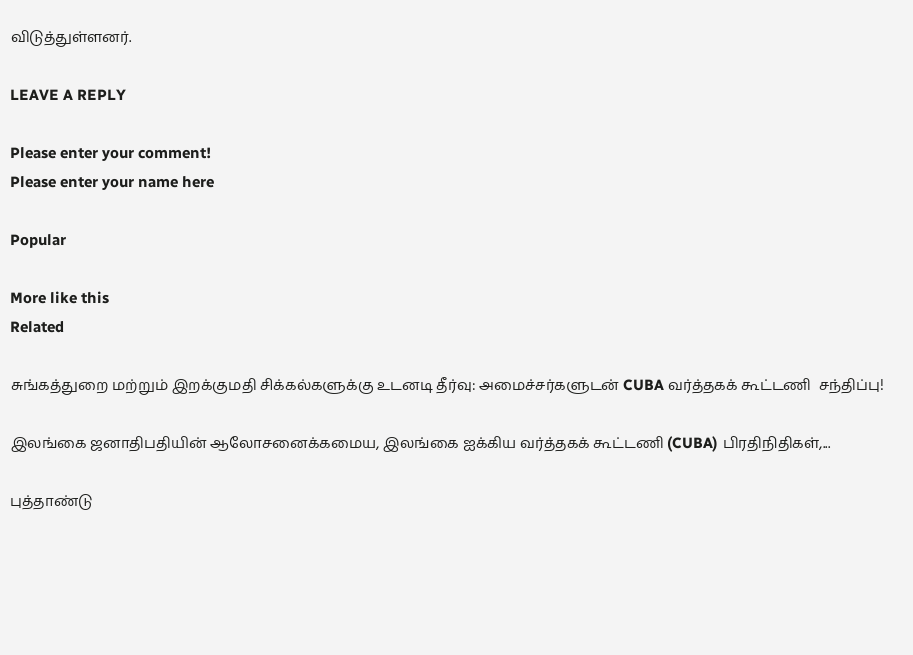விடுத்துள்ளனர்.

LEAVE A REPLY

Please enter your comment!
Please enter your name here

Popular

More like this
Related

சுங்கத்துறை மற்றும் இறக்குமதி சிக்கல்களுக்கு உடனடி தீர்வு: அமைச்சர்களுடன் CUBA வர்த்தகக் கூட்டணி  சந்திப்பு!

இலங்கை ஜனாதிபதியின் ஆலோசனைக்கமைய, இலங்கை ஐக்கிய வர்த்தகக் கூட்டணி (CUBA) பிரதிநிதிகள்,...

புத்தாண்டு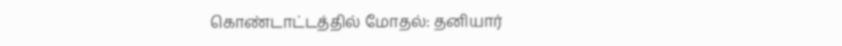கொண்டாட்டத்தில் மோதல்: தனியார்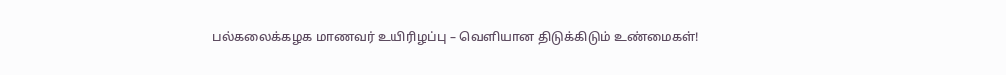பல்கலைக்கழக மாணவர் உயிரிழப்பு – வெளியான திடுக்கிடும் உண்மைகள்!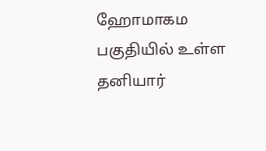ஹோமாகம பகுதியில் உள்ள தனியார்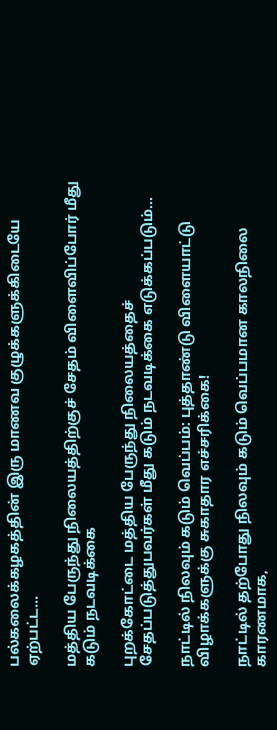பல்கலைக்கழகத்தின் இரு மாணவ குழுக்களுக்கிடையே ஏற்பட்ட...

மத்திய பேருந்து நிலையத்திற்குச் சேதம் விளைவிப்போர் மீது கடும் நடவடிக்கை

புறக்கோட்டை மத்திய பேருந்து நிலையத்தைச் சேதப்படுத்துபவர்கள் மீது கடும் நடவடிக்கை எடுக்கப்படும்...

நாட்டில் நிலவும் கடும் வெப்பம்: புத்தாண்டு விளையாட்டு விழாக்களுக்கு சுகாதார எச்சரிக்கை!

நாட்டில் தற்போது நிலவும் கடும் வெப்பமான காலநிலை காரணமாக,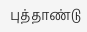புத்தாண்டு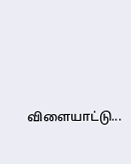விளையாட்டு...